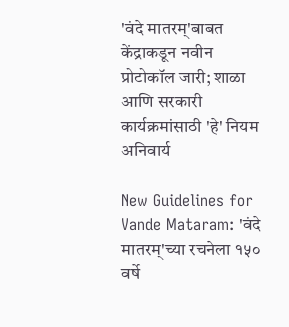'वंदे मातरम्'बाबत केंद्राकडून नवीन प्रोटोकॉल जारी; शाळा आणि सरकारी कार्यक्रमांसाठी 'हे' नियम अनिवार्य

New Guidelines for Vande Mataram: 'वंदे मातरम्'च्या रचनेला १५० वर्षे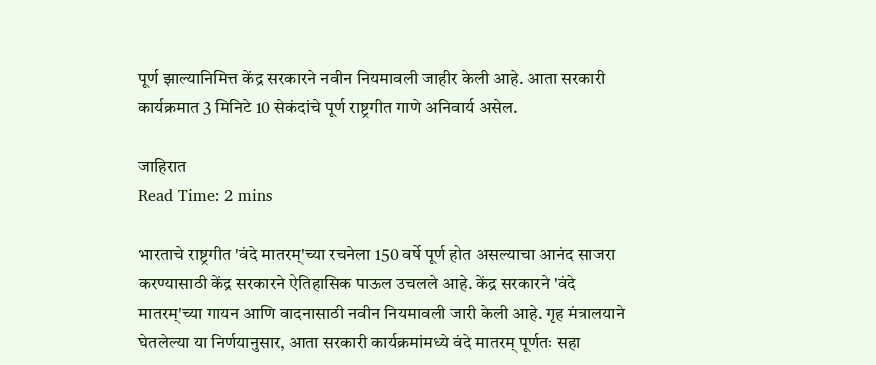पूर्ण झाल्यानिमित्त केंद्र सरकारने नवीन नियमावली जाहीर केली आहे. आता सरकारी कार्यक्रमात 3 मिनिटे 10 सेकंदांचे पूर्ण राष्ट्रगीत गाणे अनिवार्य असेल.

जाहिरात
Read Time: 2 mins

भारताचे राष्ट्रगीत 'वंदे मातरम्'च्या रचनेला 150 वर्षे पूर्ण होत असल्याचा आनंद साजरा करण्यासाठी केंद्र सरकारने ऐतिहासिक पाऊल उचलले आहे. केंद्र सरकारने 'वंदे मातरम्'च्या गायन आणि वादनासाठी नवीन नियमावली जारी केली आहे. गृह मंत्रालयाने घेतलेल्या या निर्णयानुसार, आता सरकारी कार्यक्रमांमध्ये वंदे मातरम् पूर्णतः सहा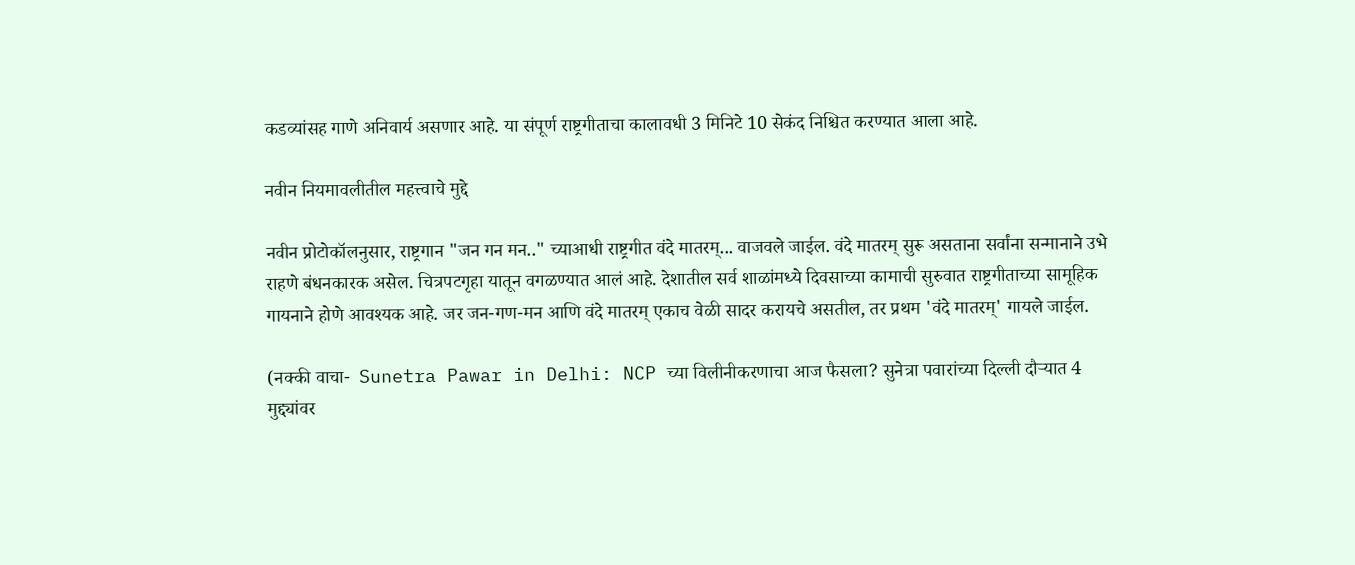कडव्यांसह गाणे अनिवार्य असणार आहे. या संपूर्ण राष्ट्रगीताचा कालावधी 3 मिनिटे 10 सेकंद निश्चित करण्यात आला आहे.

नवीन नियमावलीतील महत्त्वाचे मुद्दे

नवीन प्रोटोकॉलनुसार, राष्ट्रगान "जन गन मन.." च्याआधी राष्ट्रगीत वंदे मातरम्... वाजवले जाईल. वंदे मातरम् सुरू असताना सर्वांना सन्मानाने उभे राहणे बंधनकारक असेल. चित्रपटगृहा यातून वगळण्यात आलं आहे. देशातील सर्व शाळांमध्ये दिवसाच्या कामाची सुरुवात राष्ट्रगीताच्या सामूहिक गायनाने होणे आवश्यक आहे. जर जन-गण-मन आणि वंदे मातरम् एकाच वेळी सादर करायचे असतील, तर प्रथम 'वंदे मातरम्' गायले जाईल.

(नक्की वाचा-  Sunetra Pawar in Delhi: NCP च्या विलीनीकरणाचा आज फैसला? सुनेत्रा पवारांच्या दिल्ली दौऱ्यात 4 मुद्द्यांवर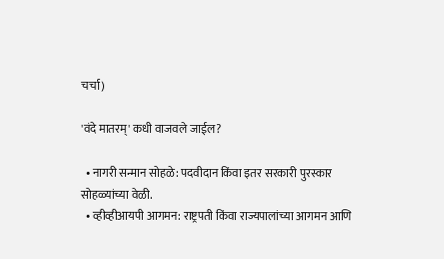चर्चा)

'वंदे मातरम्' कधी वाजवले जाईल?

  • नागरी सन्मान सोहळे: पदवीदान किंवा इतर सरकारी पुरस्कार सोहळ्यांच्या वेळी.
  • व्हीव्हीआयपी आगमन: राष्ट्रपती किंवा राज्यपालांच्या आगमन आणि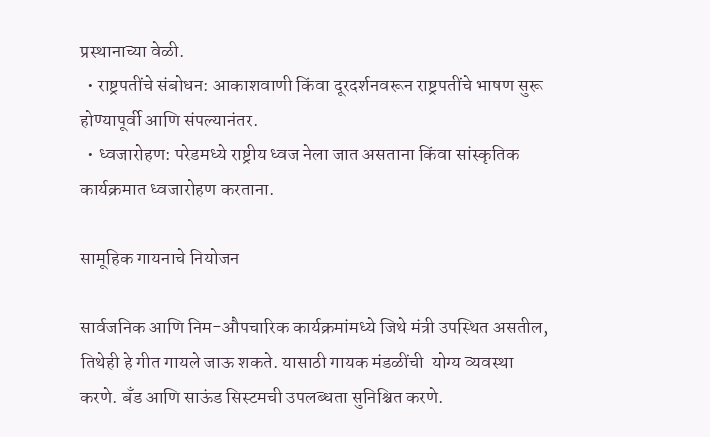प्रस्थानाच्या वेळी.
  • राष्ट्रपतींचे संबोधन: आकाशवाणी किंवा दूरदर्शनवरून राष्ट्रपतींचे भाषण सुरू होण्यापूर्वी आणि संपल्यानंतर.
  • ध्वजारोहण: परेडमध्ये राष्ट्रीय ध्वज नेला जात असताना किंवा सांस्कृतिक कार्यक्रमात ध्वजारोहण करताना.

सामूहिक गायनाचे नियोजन

सार्वजनिक आणि निम-औपचारिक कार्यक्रमांमध्ये जिथे मंत्री उपस्थित असतील, तिथेही हे गीत गायले जाऊ शकते. यासाठी गायक मंडळींची  योग्य व्यवस्था करणे. बँड आणि साऊंड सिस्टमची उपलब्धता सुनिश्चित करणे.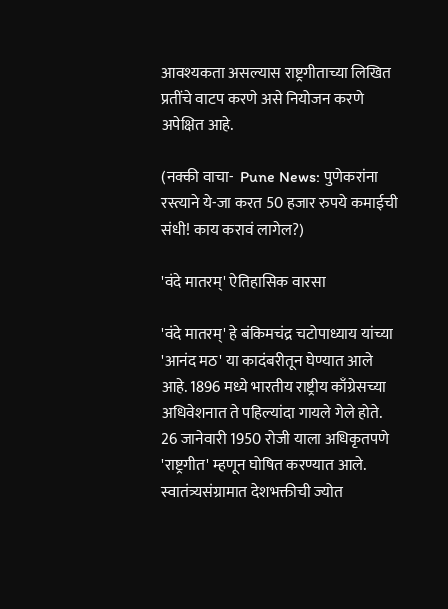आवश्यकता असल्यास राष्ट्रगीताच्या लिखित प्रतींचे वाटप करणे असे नियोजन करणे अपेक्षित आहे.

(नक्की वाचा-  Pune News: पुणेकरांना रस्त्याने ये-जा करत 50 हजार रुपये कमाईची संधी! काय करावं लागेल?)

'वंदे मातरम्' ऐतिहासिक वारसा

'वंदे मातरम्' हे बंकिमचंद्र चटोपाध्याय यांच्या 'आनंद मठ' या कादंबरीतून घेण्यात आले आहे. 1896 मध्ये भारतीय राष्ट्रीय काँग्रेसच्या अधिवेशनात ते पहिल्यांदा गायले गेले होते. 26 जानेवारी 1950 रोजी याला अधिकृतपणे 'राष्ट्रगीत' म्हणून घोषित करण्यात आले. स्वातंत्र्यसंग्रामात देशभक्तीची ज्योत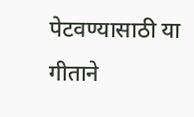पेटवण्यासाठी या गीताने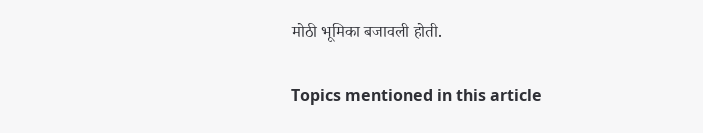मोठी भूमिका बजावली होती.

Topics mentioned in this article